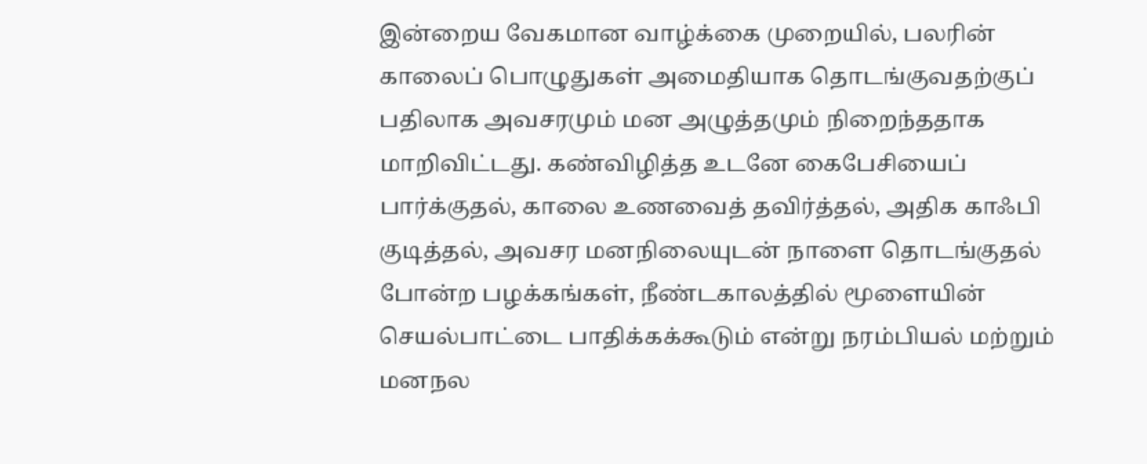இன்றைய வேகமான வாழ்க்கை முறையில், பலரின் காலைப் பொழுதுகள் அமைதியாக தொடங்குவதற்குப் பதிலாக அவசரமும் மன அழுத்தமும் நிறைந்ததாக மாறிவிட்டது. கண்விழித்த உடனே கைபேசியைப் பார்க்குதல், காலை உணவைத் தவிர்த்தல், அதிக காஃபி குடித்தல், அவசர மனநிலையுடன் நாளை தொடங்குதல் போன்ற பழக்கங்கள், நீண்டகாலத்தில் மூளையின் செயல்பாட்டை பாதிக்கக்கூடும் என்று நரம்பியல் மற்றும் மனநல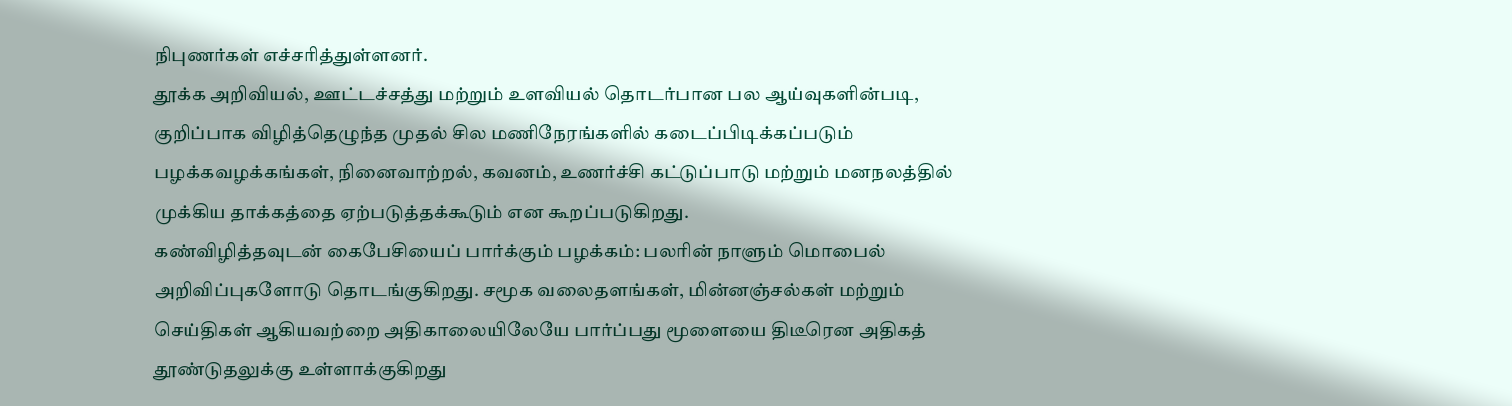நிபுணர்கள் எச்சரித்துள்ளனர்.
தூக்க அறிவியல், ஊட்டச்சத்து மற்றும் உளவியல் தொடர்பான பல ஆய்வுகளின்படி, குறிப்பாக விழித்தெழுந்த முதல் சில மணிநேரங்களில் கடைப்பிடிக்கப்படும் பழக்கவழக்கங்கள், நினைவாற்றல், கவனம், உணர்ச்சி கட்டுப்பாடு மற்றும் மனநலத்தில் முக்கிய தாக்கத்தை ஏற்படுத்தக்கூடும் என கூறப்படுகிறது.
கண்விழித்தவுடன் கைபேசியைப் பார்க்கும் பழக்கம்: பலரின் நாளும் மொபைல் அறிவிப்புகளோடு தொடங்குகிறது. சமூக வலைதளங்கள், மின்னஞ்சல்கள் மற்றும் செய்திகள் ஆகியவற்றை அதிகாலையிலேயே பார்ப்பது மூளையை திடீரென அதிகத் தூண்டுதலுக்கு உள்ளாக்குகிறது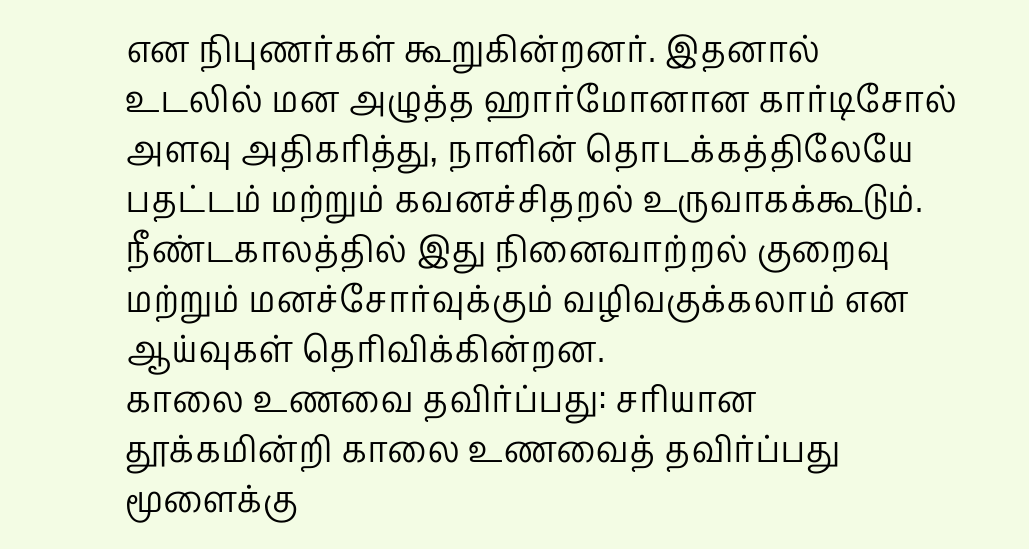என நிபுணர்கள் கூறுகின்றனர். இதனால் உடலில் மன அழுத்த ஹார்மோனான கார்டிசோல் அளவு அதிகரித்து, நாளின் தொடக்கத்திலேயே பதட்டம் மற்றும் கவனச்சிதறல் உருவாகக்கூடும். நீண்டகாலத்தில் இது நினைவாற்றல் குறைவு மற்றும் மனச்சோர்வுக்கும் வழிவகுக்கலாம் என ஆய்வுகள் தெரிவிக்கின்றன.
காலை உணவை தவிர்ப்பது: சரியான தூக்கமின்றி காலை உணவைத் தவிர்ப்பது மூளைக்கு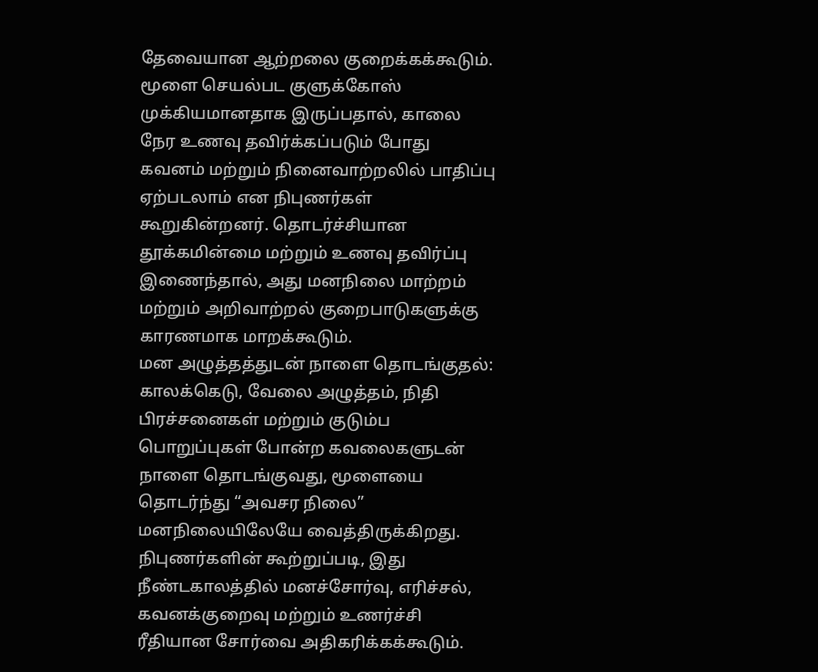தேவையான ஆற்றலை குறைக்கக்கூடும். மூளை செயல்பட குளுக்கோஸ் முக்கியமானதாக இருப்பதால், காலை நேர உணவு தவிர்க்கப்படும் போது கவனம் மற்றும் நினைவாற்றலில் பாதிப்பு ஏற்படலாம் என நிபுணர்கள் கூறுகின்றனர். தொடர்ச்சியான தூக்கமின்மை மற்றும் உணவு தவிர்ப்பு இணைந்தால், அது மனநிலை மாற்றம் மற்றும் அறிவாற்றல் குறைபாடுகளுக்கு காரணமாக மாறக்கூடும்.
மன அழுத்தத்துடன் நாளை தொடங்குதல்: காலக்கெடு, வேலை அழுத்தம், நிதி பிரச்சனைகள் மற்றும் குடும்ப பொறுப்புகள் போன்ற கவலைகளுடன் நாளை தொடங்குவது, மூளையை தொடர்ந்து “அவசர நிலை” மனநிலையிலேயே வைத்திருக்கிறது. நிபுணர்களின் கூற்றுப்படி, இது நீண்டகாலத்தில் மனச்சோர்வு, எரிச்சல், கவனக்குறைவு மற்றும் உணர்ச்சி ரீதியான சோர்வை அதிகரிக்கக்கூடும்.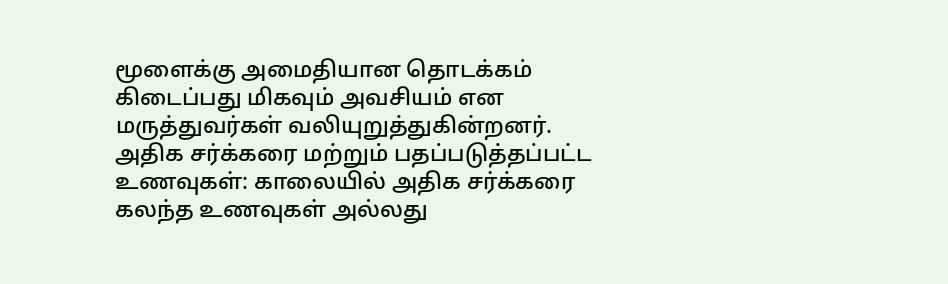மூளைக்கு அமைதியான தொடக்கம் கிடைப்பது மிகவும் அவசியம் என மருத்துவர்கள் வலியுறுத்துகின்றனர்.
அதிக சர்க்கரை மற்றும் பதப்படுத்தப்பட்ட உணவுகள்: காலையில் அதிக சர்க்கரை கலந்த உணவுகள் அல்லது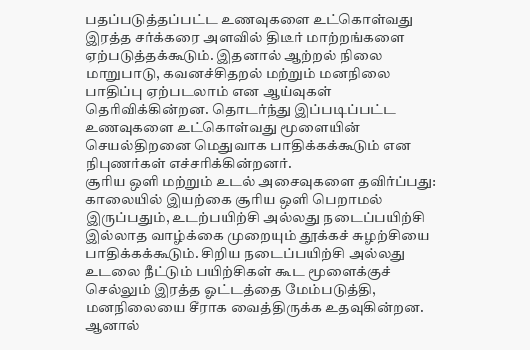பதப்படுத்தப்பட்ட உணவுகளை உட்கொள்வது இரத்த சர்க்கரை அளவில் திடீர் மாற்றங்களை ஏற்படுத்தக்கூடும். இதனால் ஆற்றல் நிலை மாறுபாடு, கவனச்சிதறல் மற்றும் மனநிலை பாதிப்பு ஏற்படலாம் என ஆய்வுகள் தெரிவிக்கின்றன. தொடர்ந்து இப்படிப்பட்ட உணவுகளை உட்கொள்வது மூளையின் செயல்திறனை மெதுவாக பாதிக்கக்கூடும் என நிபுணர்கள் எச்சரிக்கின்றனர்.
சூரிய ஒளி மற்றும் உடல் அசைவுகளை தவிர்ப்பது: காலையில் இயற்கை சூரிய ஒளி பெறாமல் இருப்பதும், உடற்பயிற்சி அல்லது நடைப்பயிற்சி இல்லாத வாழ்க்கை முறையும் தூக்கச் சுழற்சியை பாதிக்கக்கூடும். சிறிய நடைப்பயிற்சி அல்லது உடலை நீட்டும் பயிற்சிகள் கூட மூளைக்குச் செல்லும் இரத்த ஓட்டத்தை மேம்படுத்தி, மனநிலையை சீராக வைத்திருக்க உதவுகின்றன. ஆனால்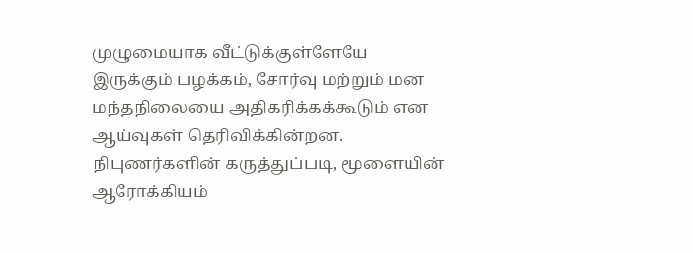முழுமையாக வீட்டுக்குள்ளேயே இருக்கும் பழக்கம், சோர்வு மற்றும் மன மந்தநிலையை அதிகரிக்கக்கூடும் என ஆய்வுகள் தெரிவிக்கின்றன.
நிபுணர்களின் கருத்துப்படி, மூளையின் ஆரோக்கியம்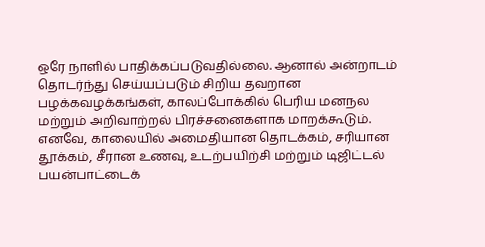ஒரே நாளில் பாதிக்கப்படுவதில்லை. ஆனால் அன்றாடம் தொடர்ந்து செய்யப்படும் சிறிய தவறான பழக்கவழக்கங்கள், காலப்போக்கில் பெரிய மனநல மற்றும் அறிவாற்றல் பிரச்சனைகளாக மாறக்கூடும். எனவே, காலையில் அமைதியான தொடக்கம், சரியான தூக்கம், சீரான உணவு, உடற்பயிற்சி மற்றும் டிஜிட்டல் பயன்பாட்டைக்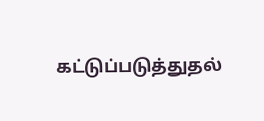கட்டுப்படுத்துதல்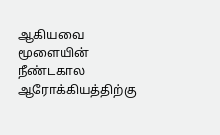ஆகியவை மூளையின் நீண்டகால ஆரோக்கியத்திற்கு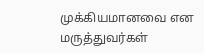முக்கியமானவை என மருத்துவர்கள்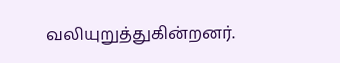வலியுறுத்துகின்றனர்.